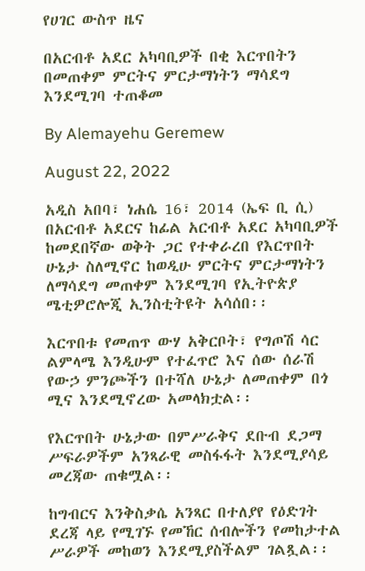የሀገር ውስጥ ዜና

በአርብቶ አደር አካባቢዎች በቂ እርጥበትን በመጠቀም ምርትና ምርታማነትን ማሳደግ እንደሚገባ ተጠቆመ

By Alemayehu Geremew

August 22, 2022

አዲስ አበባ፣ ነሐሴ 16፣ 2014 (ኤፍ ቢ ሲ) በአርብቶ አደርና ከፊል አርብቶ አደር አካባቢዎች ከመደበኛው ወቅት ጋር የተቀራረበ የእርጥበት ሁኔታ ስለሚኖር ከወዲሁ ምርትና ምርታማነትን ለማሳደግ መጠቀም እንደሚገባ የኢትዮጵያ ሜቲዎሮሎጂ ኢንስቲትዩት አሳሰበ፡፡

እርጥበቱ የመጠጥ ውሃ አቅርቦት፣ የግጦሽ ሳር ልምላሜ እንዲሁም የተፈጥሮ እና ሰው ሰራሽ የውኃ ምንጮችን በተሻለ ሁኔታ ለመጠቀም በጎ ሚና እንደሚኖረው አመላክቷል፡፡

የእርጥበት ሁኔታው በምሥራቅና ደቡብ ደጋማ ሥፍራዎችም አንጻራዊ መስፋፋት እንደሚያሳይ መረጃው ጠቁሟል፡፡

ከግብርና እንቅስቃሴ አንጻር በተለያየ የዕድገት ደረጃ ላይ የሚገኙ የመኸር ሰብሎችን የመከታተል ሥራዎች መከወን እንደሚያስችልም ገልጿል፡፡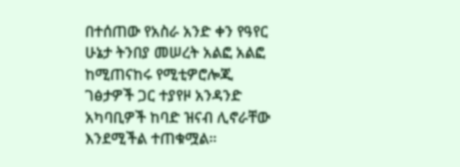በተሰጠው የአስራ አንድ ቀን የዓየር ሁኔታ ትንበያ መሠረት አልፎ አልፎ ከሚጠናከሩ የሚቲዎሮሎጂ ገፅታዎች ጋር ተያየዞ አንዳንድ አካባቢዎች ከባድ ዝናብ ሊኖራቸው እንደሚችል ተጠቁሟል።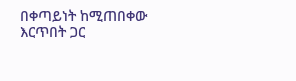በቀጣይነት ከሚጠበቀው እርጥበት ጋር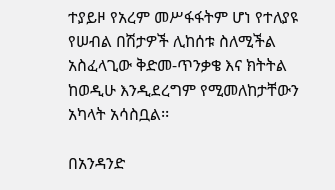ተያይዞ የአረም መሥፋፋትም ሆነ የተለያዩ የሠብል በሽታዎች ሊከሰቱ ስለሚችል አስፈላጊው ቅድመ-ጥንቃቄ እና ክትትል ከወዲሁ እንዲደረግም የሚመለከታቸውን አካላት አሳስቧል፡፡

በአንዳንድ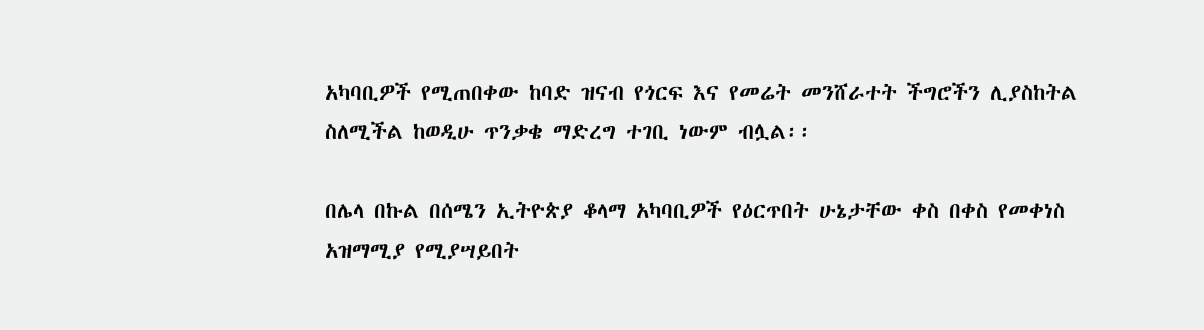አካባቢዎች የሚጠበቀው ከባድ ዝናብ የጎርፍ እና የመሬት መንሸራተት ችግሮችን ሊያስከትል ስለሚችል ከወዲሁ ጥንቃቄ ማድረግ ተገቢ ነውም ብሏል፡፡

በሌላ በኩል በሰሜን ኢትዮጵያ ቆላማ አካባቢዎች የዕርጥበት ሁኔታቸው ቀስ በቀስ የመቀነስ አዝማሚያ የሚያሣይበት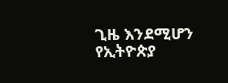ጊዜ እንደሚሆን የኢትዮጵያ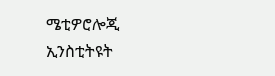ሜቲዎሮሎጂ ኢንስቲትዩት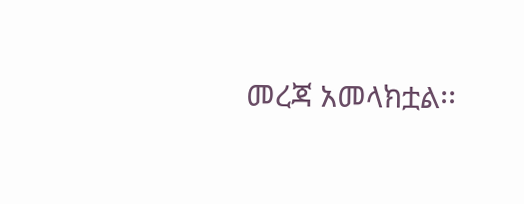መረጃ አመላክቷል፡፡